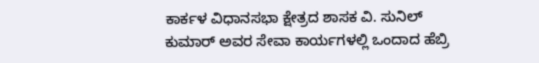ಕಾರ್ಕಳ ವಿಧಾನಸಭಾ ಕ್ಷೇತ್ರದ ಶಾಸಕ ವಿ. ಸುನಿಲ್ ಕುಮಾರ್ ಅವರ ಸೇವಾ ಕಾರ್ಯಗಳಲ್ಲಿ ಒಂದಾದ ಹೆಬ್ರಿ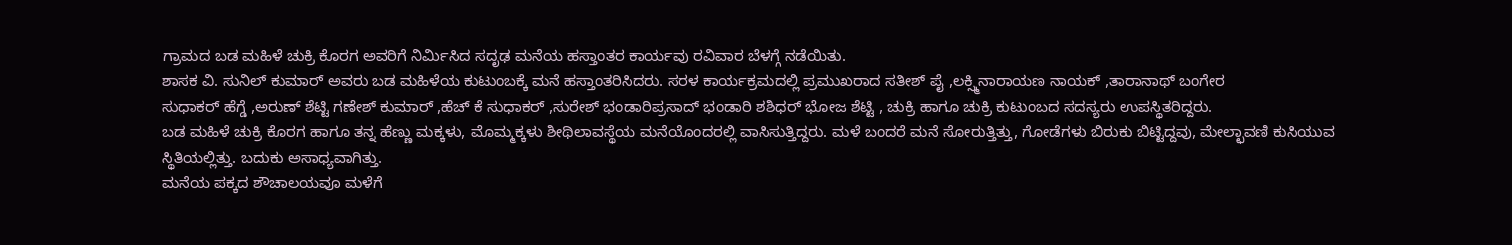ಗ್ರಾಮದ ಬಡ ಮಹಿಳೆ ಚುಕ್ರಿ ಕೊರಗ ಅವರಿಗೆ ನಿರ್ಮಿಸಿದ ಸದೃಢ ಮನೆಯ ಹಸ್ತಾಂತರ ಕಾರ್ಯವು ರವಿವಾರ ಬೆಳಗ್ಗೆ ನಡೆಯಿತು.
ಶಾಸಕ ವಿ. ಸುನಿಲ್ ಕುಮಾರ್ ಅವರು ಬಡ ಮಹಿಳೆಯ ಕುಟುಂಬಕ್ಕೆ ಮನೆ ಹಸ್ತಾಂತರಿಸಿದರು. ಸರಳ ಕಾರ್ಯಕ್ರಮದಲ್ಲಿ ಪ್ರಮುಖರಾದ ಸತೀಶ್ ಪೈ ,ಲಕ್ಸ್ಮಿನಾರಾಯಣ ನಾಯಕ್ ,ತಾರಾನಾಥ್ ಬಂಗೇರ
ಸುಧಾಕರ್ ಹೆಗ್ಡೆ ,ಅರುಣ್ ಶೆಟ್ಟಿ ಗಣೇಶ್ ಕುಮಾರ್ ,ಹೆಚ್ ಕೆ ಸುಧಾಕರ್ ,ಸುರೇಶ್ ಭಂಡಾರಿಪ್ರಸಾದ್ ಭಂಡಾರಿ ಶಶಿಧರ್ ಭೋಜ ಶೆಟ್ಟಿ , ಚುಕ್ರಿ ಹಾಗೂ ಚುಕ್ರಿ ಕುಟುಂಬದ ಸದಸ್ಯರು ಉಪಸ್ಥಿತರಿದ್ದರು.
ಬಡ ಮಹಿಳೆ ಚುಕ್ರಿ ಕೊರಗ ಹಾಗೂ ತನ್ನ ಹೆಣ್ಣು ಮಕ್ಕಳು, ಮೊಮ್ಮಕ್ಕಳು ಶೀಥಿಲಾವಸ್ಥೆಯ ಮನೆಯೊಂದರಲ್ಲಿ ವಾಸಿಸುತ್ತಿದ್ದರು. ಮಳೆ ಬಂದರೆ ಮನೆ ಸೋರುತ್ತಿತ್ತು, ಗೋಡೆಗಳು ಬಿರುಕು ಬಿಟ್ಟಿದ್ದವು, ಮೇಲ್ಛಾವಣಿ ಕುಸಿಯುವ ಸ್ಥಿತಿಯಲ್ಲಿತ್ತು. ಬದುಕು ಅಸಾಧ್ಯವಾಗಿತ್ತು.
ಮನೆಯ ಪಕ್ಕದ ಶೌಚಾಲಯವೂ ಮಳೆಗೆ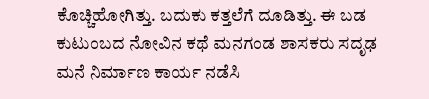ಕೊಚ್ಚಿಹೋಗಿತ್ತು. ಬದುಕು ಕತ್ತಲೆಗೆ ದೂಡಿತ್ತು. ಈ ಬಡ ಕುಟುಂಬದ ನೋವಿನ ಕಥೆ ಮನಗಂಡ ಶಾಸಕರು ಸದೃಢ ಮನೆ ನಿರ್ಮಾಣ ಕಾರ್ಯ ನಡೆಸಿ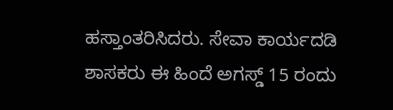ಹಸ್ತಾಂತರಿಸಿದರು. ಸೇವಾ ಕಾರ್ಯದಡಿ ಶಾಸಕರು ಈ ಹಿಂದೆ ಅಗಸ್ಡ್ 15 ರಂದು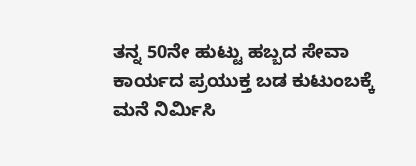ತನ್ನ 50ನೇ ಹುಟ್ಟು ಹಬ್ಬದ ಸೇವಾ ಕಾರ್ಯದ ಪ್ರಯುಕ್ತ ಬಡ ಕುಟುಂಬಕ್ಕೆ ಮನೆ ನಿರ್ಮಿಸಿ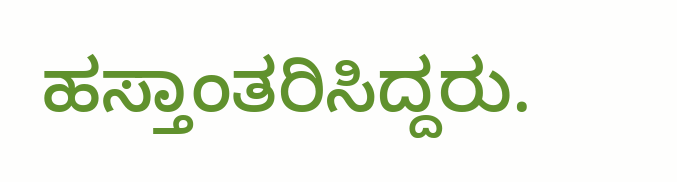ಹಸ್ತಾಂತರಿಸಿದ್ದರು.